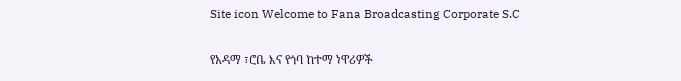Site icon Welcome to Fana Broadcasting Corporate S.C

የአዳማ ፣ሮቤ እና የጎባ ከተማ ነዋሪዎች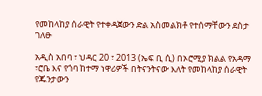የመከላከያ ሰራዊት የተቀዳጀውን ድል አስመልክቶ የተሰማቸውን ደስታ ገለፁ

አዲስ አበባ ፣ ህዳር 20 ፣ 2013 (ኤፍ ቢ ሲ) በኦሮሚያ ክልል የአዳማ ፣ሮቤ እና የጎባ ከተማ ነዋሪዎች በትናንትናው እለት የመከላከያ ሰራዊት የጁንታውን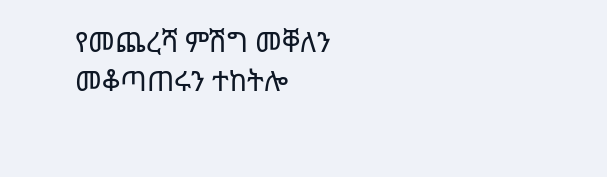የመጨረሻ ምሽግ መቐለን መቆጣጠሩን ተከትሎ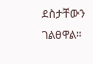ደስታቸውን ገልፀዋል።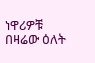ነዋሪዎቹ በዛሬው ዕለት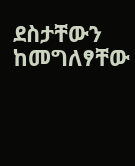ደስታቸውን ከመግለፃቸው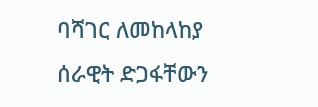ባሻገር ለመከላከያ ሰራዊት ድጋፋቸውን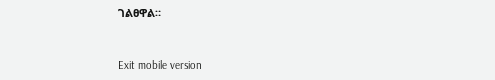ገልፀዋል።



Exit mobile version